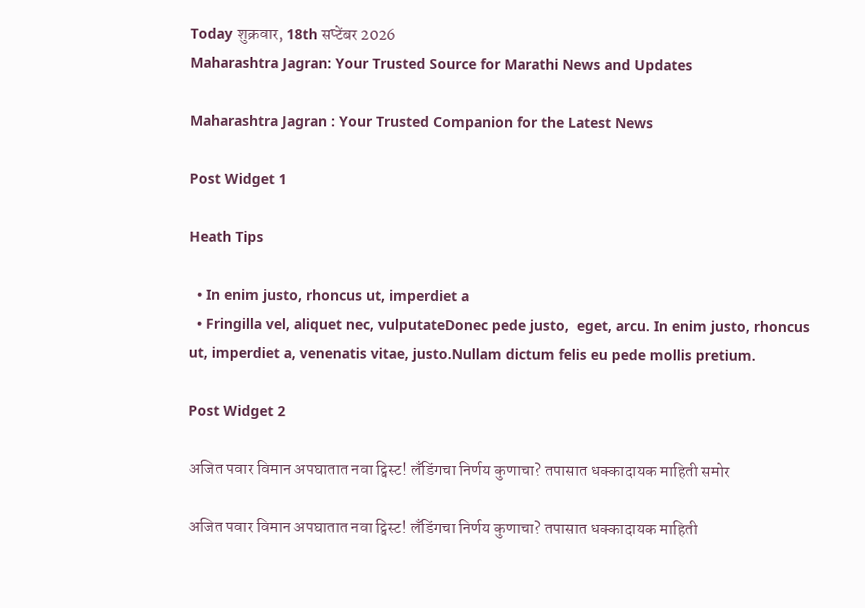Today शुक्रवार, 18th सप्टेंबर 2026
Maharashtra Jagran: Your Trusted Source for Marathi News and Updates

Maharashtra Jagran : Your Trusted Companion for the Latest News

Post Widget 1

Heath Tips

  • In enim justo, rhoncus ut, imperdiet a
  • Fringilla vel, aliquet nec, vulputateDonec pede justo,  eget, arcu. In enim justo, rhoncus ut, imperdiet a, venenatis vitae, justo.Nullam dictum felis eu pede mollis pretium.

Post Widget 2

अजित पवार विमान अपघातात नवा ट्विस्ट! लँडिंगचा निर्णय कुणाचा? तपासात धक्कादायक माहिती समोर

अजित पवार विमान अपघातात नवा ट्विस्ट! लँडिंगचा निर्णय कुणाचा? तपासात धक्कादायक माहिती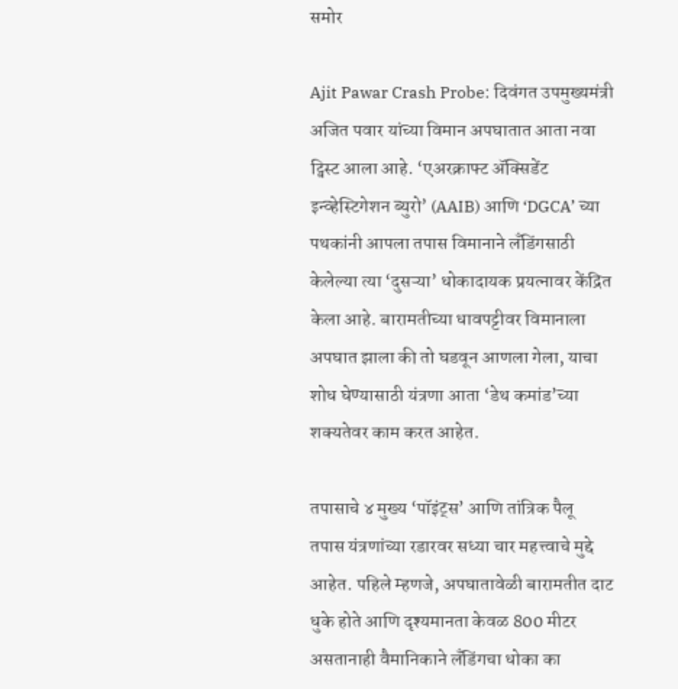समोर

Ajit Pawar Crash Probe: दिवंगत उपमुख्यमंत्री अजित पवार यांच्या विमान अपघातात आता नवा ट्विस्ट आला आहे. ‘एअरक्राफ्ट ॲक्सिडेंट इन्व्हेस्टिगेशन ब्युरो’ (AAIB) आणि ‘DGCA’ च्या पथकांनी आपला तपास विमानाने लँडिंगसाठी केलेल्या त्या ‘दुसऱ्या’ धोकादायक प्रयत्नावर केंद्रित केला आहे. बारामतीच्या धावपट्टीवर विमानाला अपघात झाला की तो घडवून आणला गेला, याचा शोध घेण्यासाठी यंत्रणा आता ‘डेथ कमांड’च्या शक्यतेवर काम करत आहेत.

तपासाचे ४ मुख्य ‘पॉइंट्स’ आणि तांत्रिक पैलू
तपास यंत्रणांच्या रडारवर सध्या चार महत्त्वाचे मुद्दे आहेत. पहिले म्हणजे, अपघातावेळी बारामतीत दाट धुके होते आणि दृश्यमानता केवळ 800 मीटर असतानाही वैमानिकाने लँडिंगचा धोका का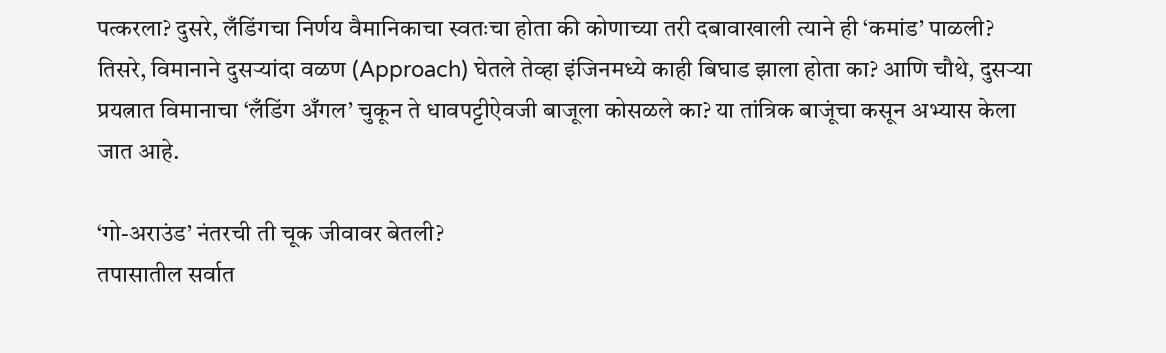पत्करला? दुसरे, लँडिंगचा निर्णय वैमानिकाचा स्वतःचा होता की कोणाच्या तरी दबावाखाली त्याने ही ‘कमांड’ पाळली? तिसरे, विमानाने दुसऱ्यांदा वळण (Approach) घेतले तेव्हा इंजिनमध्ये काही बिघाड झाला होता का? आणि चौथे, दुसऱ्या प्रयत्नात विमानाचा ‘लँडिंग अँगल’ चुकून ते धावपट्टीऐवजी बाजूला कोसळले का? या तांत्रिक बाजूंचा कसून अभ्यास केला जात आहे.

‘गो-अराउंड’ नंतरची ती चूक जीवावर बेतली?
तपासातील सर्वात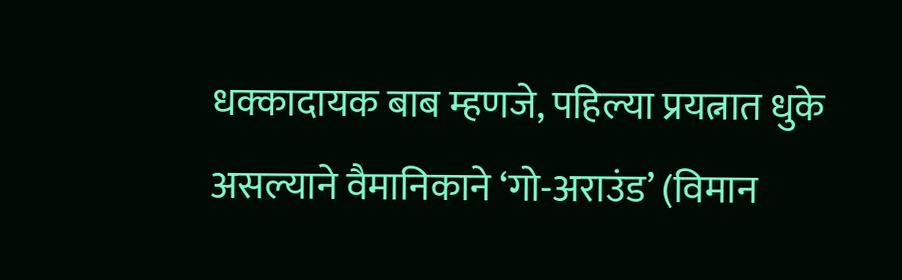धक्कादायक बाब म्हणजे, पहिल्या प्रयत्नात धुके असल्याने वैमानिकाने ‘गो-अराउंड’ (विमान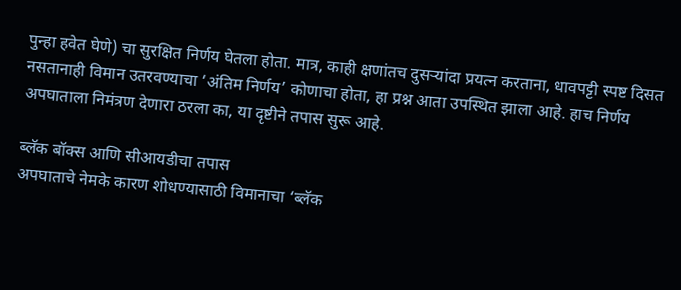पुन्हा हवेत घेणे) चा सुरक्षित निर्णय घेतला होता. मात्र, काही क्षणांतच दुसऱ्यांदा प्रयत्न करताना, धावपट्टी स्पष्ट दिसत नसतानाही विमान उतरवण्याचा ‘अंतिम निर्णय’ कोणाचा होता, हा प्रश्न आता उपस्थित झाला आहे. हाच निर्णय अपघाताला निमंत्रण देणारा ठरला का, या दृष्टीने तपास सुरू आहे.

ब्लॅक बॉक्स आणि सीआयडीचा तपास
अपघाताचे नेमके कारण शोधण्यासाठी विमानाचा ‘ब्लॅक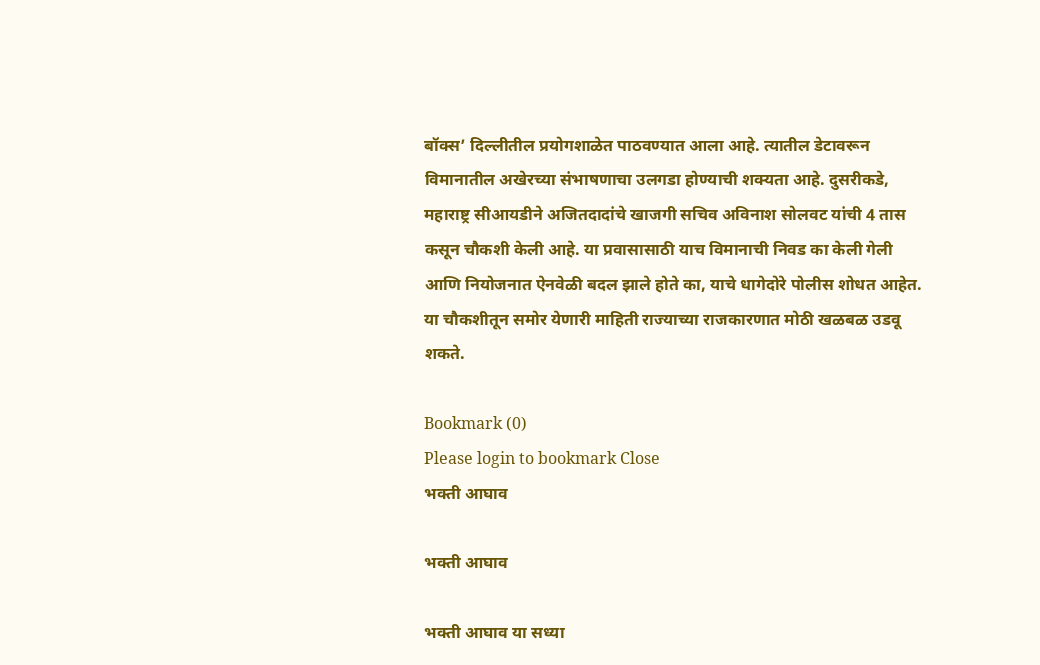बॉक्स’ दिल्लीतील प्रयोगशाळेत पाठवण्यात आला आहे. त्यातील डेटावरून विमानातील अखेरच्या संभाषणाचा उलगडा होण्याची शक्यता आहे. दुसरीकडे, महाराष्ट्र सीआयडीने अजितदादांचे खाजगी सचिव अविनाश सोलवट यांची 4 तास कसून चौकशी केली आहे. या प्रवासासाठी याच विमानाची निवड का केली गेली आणि नियोजनात ऐनवेळी बदल झाले होते का, याचे धागेदोरे पोलीस शोधत आहेत. या चौकशीतून समोर येणारी माहिती राज्याच्या राजकारणात मोठी खळबळ उडवू शकते.

Bookmark (0)
Please login to bookmark Close
भक्ती आघाव

भक्ती आघाव

भक्ती आघाव या सध्या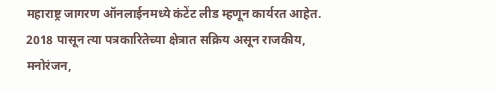महाराष्ट्र जागरण ऑनलाईनमध्ये कंटेंट लीड म्हणून कार्यरत आहेत. 2018 पासून त्या पत्रकारितेच्या क्षेत्रात सक्रिय असून राजकीय, मनोरंजन,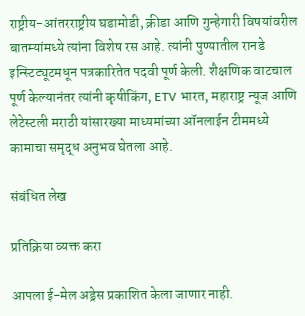राष्ट्रीय-आंतरराष्ट्रीय घडामोडी, क्रीडा आणि गुन्हेगारी विषयांवरील बातम्यांमध्ये त्यांना विशेष रस आहे. त्यांनी पुण्यातील रानडे इन्स्टिट्यूटमधून पत्रकारितेत पदवी पूर्ण केली. शैक्षणिक वाटचाल पूर्ण केल्यानंतर त्यांनी कृषीकिंग, ETV भारत, महाराष्ट्र न्यूज आणि लेटेस्टली मराठी यांसारख्या माध्यमांच्या ऑनलाईन टीममध्ये कामाचा समृद्ध अनुभव घेतला आहे.

संबंधित लेख

प्रतिक्रिया व्यक्त करा

आपला ई-मेल अड्रेस प्रकाशित केला जाणार नाही.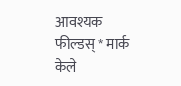आवश्यक फील्डस् * मार्क केले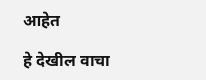आहेत

हे देखील वाचा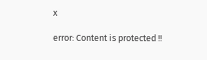x

error: Content is protected !!